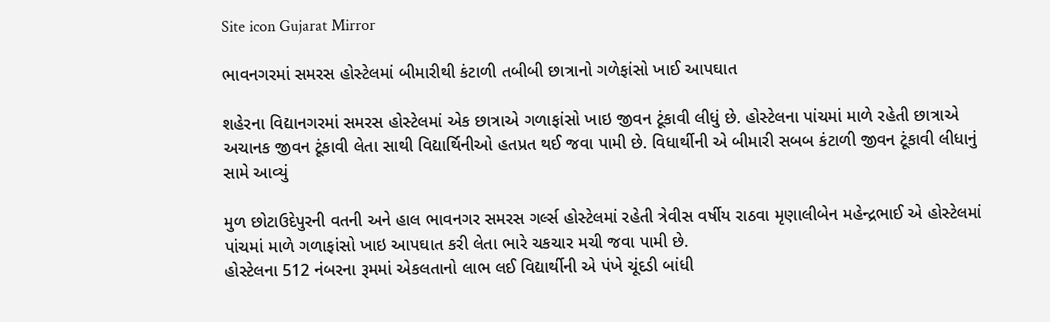Site icon Gujarat Mirror

ભાવનગરમાં સમરસ હોસ્ટેલમાં બીમારીથી કંટાળી તબીબી છાત્રાનો ગળેફાંસો ખાઈ આપઘાત

શહેરના વિદ્યાનગરમાં સમરસ હોસ્ટેલમાં એક છાત્રાએ ગળાફાંસો ખાઇ જીવન ટૂંકાવી લીધું છે. હોસ્ટેલના પાંચમાં માળે રહેતી છાત્રાએ અચાનક જીવન ટૂંકાવી લેતા સાથી વિદ્યાર્થિનીઓ હતપ્રત થઈ જવા પામી છે. વિધાર્થીની એ બીમારી સબબ કંટાળી જીવન ટૂંકાવી લીધાનું સામે આવ્યું

મુળ છોટાઉદેપુરની વતની અને હાલ ભાવનગર સમરસ ગર્લ્સ હોસ્ટેલમાં રહેતી ત્રેવીસ વર્ષીય રાઠવા મૃણાલીબેન મહેન્દ્રભાઈ એ હોસ્ટેલમાં પાંચમાં માળે ગળાફાંસો ખાઇ આપઘાત કરી લેતા ભારે ચકચાર મચી જવા પામી છે.
હોસ્ટેલના 512 નંબરના રૂમમાં એકલતાનો લાભ લઈ વિદ્યાર્થીની એ પંખે ચૂંદડી બાંધી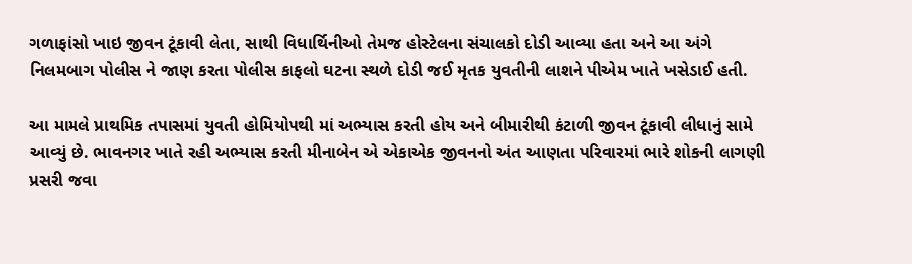ગળાફાંસો ખાઇ જીવન ટૂંકાવી લેતા, સાથી વિધાર્થિનીઓ તેમજ હોસ્ટેલના સંચાલકો દોડી આવ્યા હતા અને આ અંગે નિલમબાગ પોલીસ ને જાણ કરતા પોલીસ કાફલો ઘટના સ્થળે દોડી જઈ મૃતક યુવતીની લાશને પીએમ ખાતે ખસેડાઈ હતી.

આ મામલે પ્રાથમિક તપાસમાં યુવતી હોમિયોપથી માં અભ્યાસ કરતી હોય અને બીમારીથી કંટાળી જીવન ટૂંકાવી લીધાનું સામે આવ્યું છે. ભાવનગર ખાતે રહી અભ્યાસ કરતી મીનાબેન એ એકાએક જીવનનો અંત આણતા પરિવારમાં ભારે શોકની લાગણી પ્રસરી જવા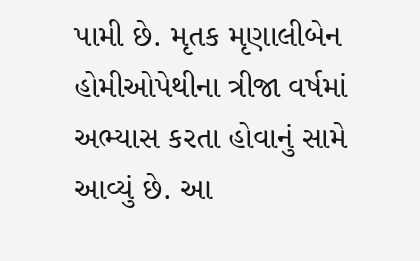પામી છે. મૃતક મૃણાલીબેન હોમીઓપેથીના ત્રીજા વર્ષમાં અભ્યાસ કરતા હોવાનું સામે આવ્યું છે. આ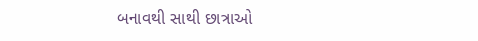બનાવથી સાથી છાત્રાઓ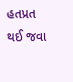હતપ્રત થઈ જવા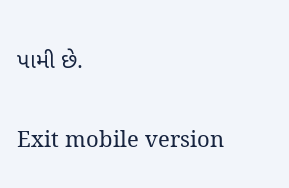પામી છે.

Exit mobile version